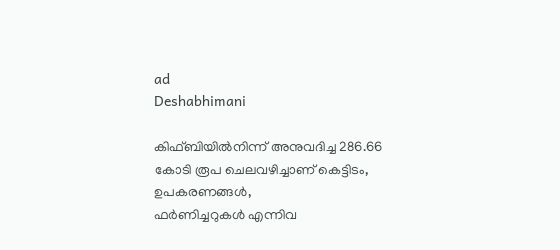ad
Deshabhimani

കിഫ്‌ബിയിൽനിന്ന്‌ അനുവദിച്ച 286.66 കോടി രൂപ ചെലവഴിച്ചാണ് കെട്ടിടം, ഉപകരണങ്ങൾ,
ഫർണിച്ചറുകൾ എന്നിവ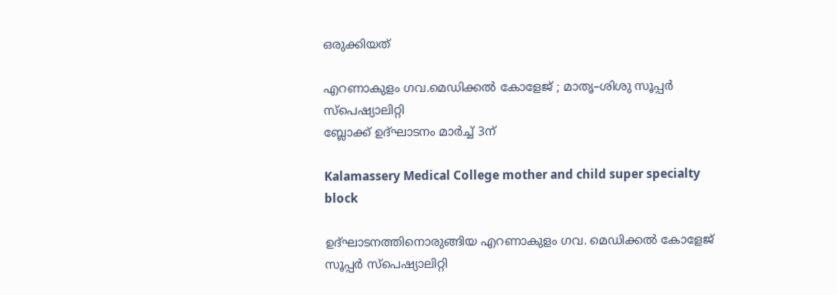ഒരുക്കിയത്

എറണാകുളം ഗവ.മെഡിക്കൽ കോളേജ് ; മാതൃ–ശിശു സൂപ്പർ സ്പെഷ്യാലിറ്റി
ബ്ലോക്ക് ഉദ്ഘാടനം മാർച്ച്‌ 3ന്

Kalamassery Medical College mother and child super specialty block

ഉദ്‌ഘാടനത്തിനൊരുങ്ങിയ എറണാകുളം ഗവ. മെഡിക്കൽ കോളേജ് സൂപ്പർ സ്പെഷ്യാലിറ്റി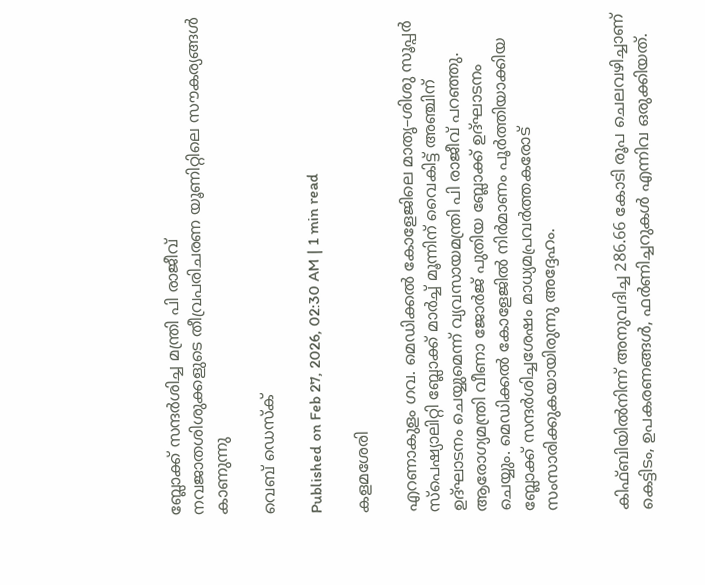ബ്ലോക്ക് സന്ദർശിച്ച മന്ത്രി പി രാജീവ്
നവജാതശിശുക്കളുടെ തീവ്രപരിചരണ യൂണിറ്റിലെ സൗകര്യങ്ങൾ കാണുന്നു

വെബ് ഡെസ്ക്

Published on Feb 27, 2026, 02:30 AM | 1 min read

കളമശേരി

എറണാകുളം ഗവ. മെഡിക്കൽ കോളേജിലെ മാതൃ–ശിശു സൂപ്പർ സ്പെഷ്യാലിറ്റി ബ്ലോക്ക് മാർച്ച് മൂന്നിന് വൈകിട്ട് അഞ്ചിന് ഉദ്ഘാടനം ചെയ്യുമെന്ന് വ്യവസായമന്ത്രി പി രാജീവ് പറഞ്ഞു. ആരോഗ്യമന്ത്രി വീണാ ജോർജ് പുതിയ ബ്ലോക്ക്‌ ഉദ്ഘാടനം ചെയ്യും. മെഡിക്കൽ കോളേജിൽ നിർമാണം പൂർത്തിയാക്കിയ ബ്ലോക്ക് സന്ദർശിച്ചശേഷം മാധ്യമപ്രവർത്തകരോട് സംസാരിക്കുകയായിരുന്നു അദ്ദേഹം.


കിഫ്‌ബിയിൽനിന്ന്‌ അനുവദിച്ച 286.66 കോടി രൂപ ചെലവഴിച്ചാണ് കെട്ടിടം, ഉപകരണങ്ങൾ, ഫർണിച്ചറുകൾ എന്നിവ ഒരുക്കിയത്.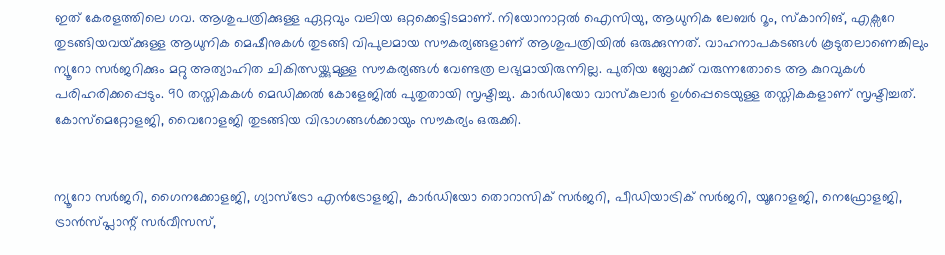ഇത് കേരളത്തിലെ ഗവ. ആശുപത്രിക്കുള്ള ഏറ്റവും വലിയ ഒറ്റക്കെട്ടിടമാണ്. നിയോനാറ്റൽ ഐസിയു, ആധുനിക ലേബർ റൂം, സ്കാനിങ്, എക്സറേ തുടങ്ങിയവയ്‌ക്കുള്ള ആധുനിക മെഷീനുകൾ തുടങ്ങി വിപുലമായ സൗകര്യങ്ങളാണ് ആശുപത്രിയിൽ ഒരുക്കുന്നത്. വാഹനാപകടങ്ങൾ കൂടുതലാണെങ്കിലും ന്യൂറോ സർജറിക്കും മറ്റു അത്യാഹിത ചികിത്സയ്ക്കുമുള്ള സൗകര്യങ്ങൾ വേണ്ടത്ര ലഭ്യമായിരുന്നില്ല. പുതിയ ബ്ലോക്ക് വരുന്നതോടെ ആ കുറവുകൾ പരിഹരിക്കപ്പെടും. 90 തസ്തികകൾ മെഡിക്കൽ കോളേജിൽ പുതുതായി സൃഷ്ടിച്ചു. കാർഡിയോ വാസ്കുലാർ ഉൾപ്പെടെയുള്ള തസ്തികകളാണ് സൃഷ്ടിച്ചത്. കോസ്മെറ്റോളജി, വൈറോളജി തുടങ്ങിയ വിഭാഗങ്ങൾക്കായും സൗകര്യം ഒരുക്കി.


ന്യൂറോ സർജറി, ഗൈനക്കോളജി, ഗ്യാസ്ട്രോ എൻട്രോളജി, കാർഡിയോ തൊറാസിക് സർജറി, പീഡിയാട്രിക് സർജറി, യൂറോളജി, നെഫ്രോളജി, ട്രാൻസ്‌പ്ലാന്റ്‌ സർവീസസ്,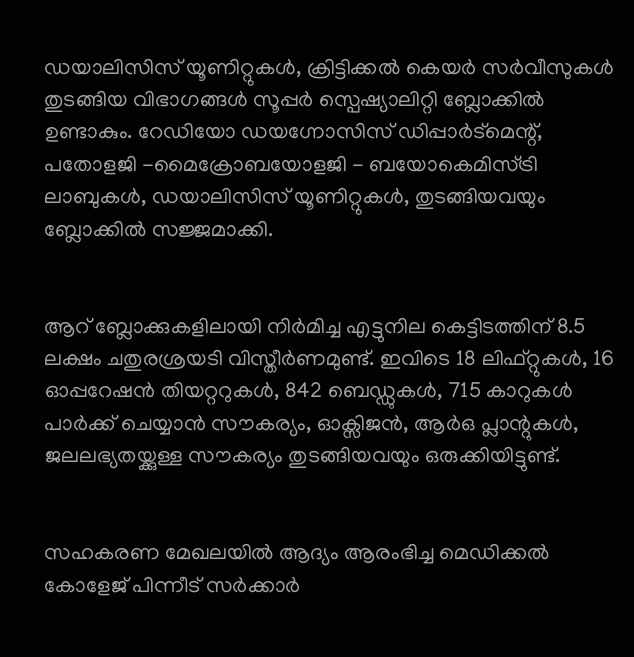ഡയാലിസിസ് യൂണിറ്റുകൾ, ക്രിട്ടിക്കൽ കെയർ സർവീസുകൾ തുടങ്ങിയ വിഭാഗങ്ങൾ സൂപ്പർ സ്പെഷ്യാലിറ്റി ബ്ലോക്കിൽ ഉണ്ടാകും. റേഡിയോ ഡയഗ്നോസിസ് ഡിപ്പാർട്‌മെന്റ്‌, പതോളജി -മൈക്രോബയോളജി - ബയോകെമിസ്ട്രി ലാബുകൾ, ഡയാലിസിസ് യൂണിറ്റുകൾ, തുടങ്ങിയവയും ബ്ലോക്കിൽ സജ്ജമാക്കി.


ആറ് ബ്ലോക്കുകളിലായി നിർമിച്ച എട്ടുനില കെട്ടിടത്തിന് 8.5 ലക്ഷം ചതുരശ്രയടി വിസ്തീർണമുണ്ട്. ഇവിടെ 18 ലിഫ്റ്റുകൾ, 16 ഓപ്പറേഷൻ തിയറ്ററുകൾ, 842 ബെഡ്ഡുകൾ, 715 കാറുകൾ പാർക്ക് ചെയ്യാൻ സൗകര്യം, ഓക്സിജൻ, ആർഒ പ്ലാന്റുകൾ, ജലലഭ്യതയ്ക്കുള്ള സൗകര്യം തുടങ്ങിയവയും ഒരുക്കിയിട്ടുണ്ട്.


സഹകരണ മേഖലയിൽ ആദ്യം ആരംഭിച്ച മെഡിക്കൽ കോളേജ് പിന്നീട് സർക്കാർ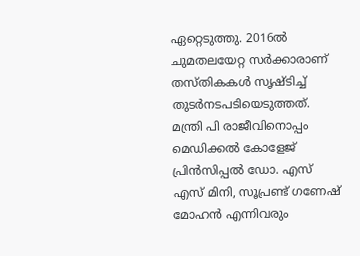ഏറ്റെടുത്തു. 2016ൽ ചുമതലയേറ്റ സർക്കാരാണ് തസ്തികകൾ സൃഷ്ടിച്ച് തുടർനടപടിയെടുത്തത്. മന്ത്രി പി രാജീവിനൊപ്പം മെഡിക്കൽ കോളേജ് പ്രിൻസിപ്പൽ ഡോ. എസ് എസ് മിനി, സൂപ്രണ്ട് ഗണേഷ് മോഹൻ എന്നിവരും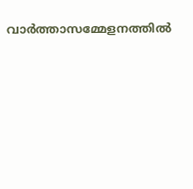വാർത്താസമ്മേളനത്തിൽ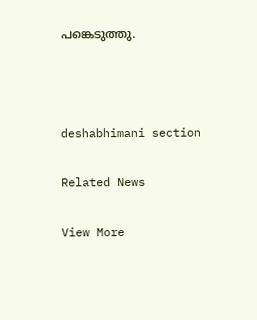പങ്കെടുത്തു.



deshabhimani section

Related News

View More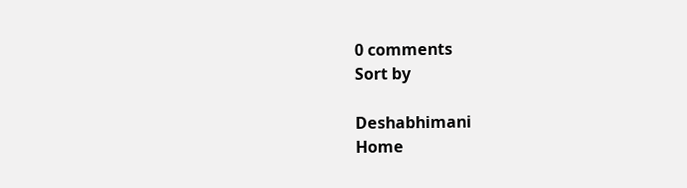0 comments
Sort by

Deshabhimani
Home